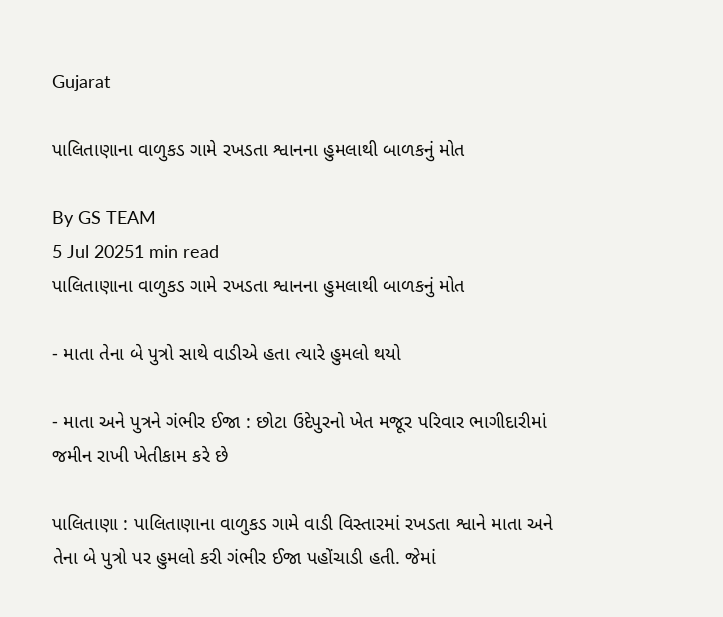Gujarat

પાલિતાણાના વાળુકડ ગામે રખડતા શ્વાનના હુમલાથી બાળકનું મોત

By GS TEAM
5 Jul 20251 min read
પાલિતાણાના વાળુકડ ગામે રખડતા શ્વાનના હુમલાથી બાળકનું મોત

- માતા તેના બે પુત્રો સાથે વાડીએ હતા ત્યારે હુમલો થયો

- માતા અને પુત્રને ગંભીર ઈજા : છોટા ઉદેપુરનો ખેત મજૂર પરિવાર ભાગીદારીમાં જમીન રાખી ખેતીકામ કરે છે

પાલિતાણા : પાલિતાણાના વાળુકડ ગામે વાડી વિસ્તારમાં રખડતા શ્વાને માતા અને તેના બે પુત્રો પર હુમલો કરી ગંભીર ઈજા પહોંચાડી હતી. જેમાં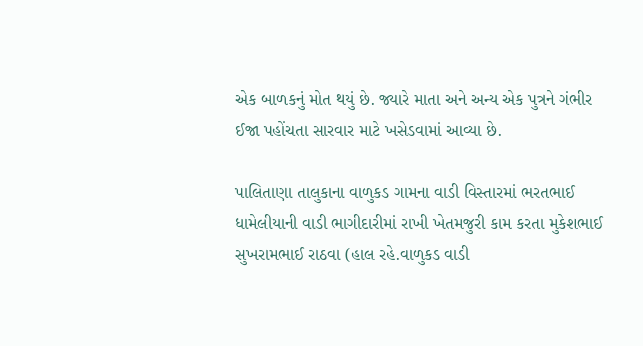એક બાળકનું મોત થયું છે. જ્યારે માતા અને અન્ય એક પુત્રને ગંભીર ઈજા પહોંચતા સારવાર માટે ખસેડવામાં આવ્યા છે.

પાલિતાણા તાલુકાના વાળુકડ ગામના વાડી વિસ્તારમાં ભરતભાઈ ધામેલીયાની વાડી ભાગીદારીમાં રાખી ખેતમજુરી કામ કરતા મુકેશભાઈ સુખરામભાઈ રાઠવા (હાલ રહે.વાળુકડ વાડી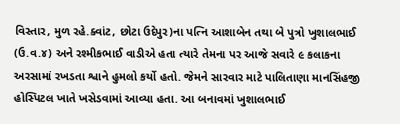વિસ્તાર, મુળ રહે.ક્વાંટ, છોટા ઉદેપુર)ના પત્નિ આશાબેન તથા બે પુત્રો ખુશાલભાઈ (ઉ.વ.૪) અને રશ્મીકભાઈ વાડીએ હતા ત્યારે તેમના પર આજે સવારે ૯ કલાકના અરસામાં રખડતા શ્વાને હુમલો કર્યો હતો. જેમને સારવાર માટે પાલિતાણા માનસિંહજી હોસ્પિટલ ખાતે ખસેડવામાં આવ્યા હતા. આ બનાવમાં ખુશાલભાઈ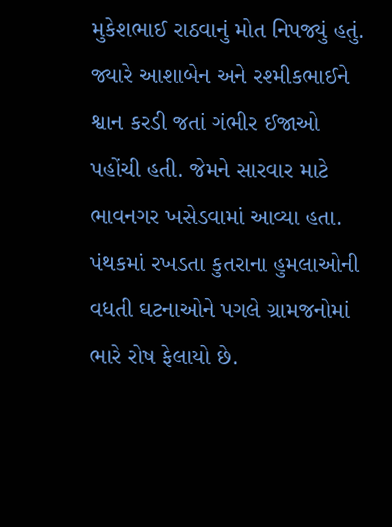મુકેશભાઈ રાઠવાનું મોત નિપજ્યું હતું. જ્યારે આશાબેન અને રશ્મીકભાઈને શ્વાન કરડી જતાં ગંભીર ઈજાઓ પહોંચી હતી. જેમને સારવાર માટે ભાવનગર ખસેડવામાં આવ્યા હતા. પંથકમાં રખડતા કુતરાના હુમલાઓની વધતી ઘટનાઓને પગલે ગ્રામજનોમાં ભારે રોષ ફેલાયો છે.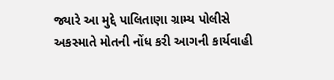જ્યારે આ મુદ્દે પાલિતાણા ગ્રામ્ય પોલીસે અકસ્માતે મોતની નોંધ કરી આગની કાર્યવાહી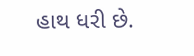હાથ ધરી છે.